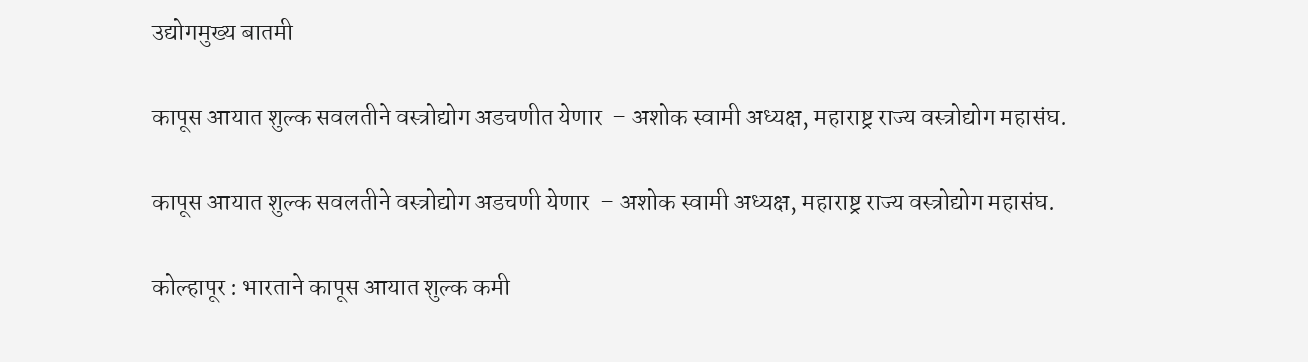उद्योगमुख्य बातमी

कापूस आयात शुल्क सवलतीने वस्त्रोद्योग अडचणीत येणार  – अशोक स्वामी अध्यक्ष, महाराष्ट्र राज्य वस्त्रोद्योग महासंघ.

कापूस आयात शुल्क सवलतीने वस्त्रोद्योग अडचणी येणार  – अशोक स्वामी अध्यक्ष, महाराष्ट्र राज्य वस्त्रोद्योग महासंघ.

कोल्हापूर : भारताने कापूस आयात शुल्क कमी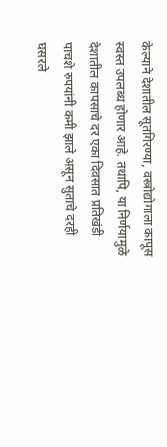केल्याने देशातील सूतगिरण्या, वस्त्रोद्योगाला कापूस स्वस्त उपलब्ध होणार आहे. तथापि, या निर्णयामुळे देशातील कापसाचे दर एका दिवसात प्रतिखंडी पाचशे रुपयांनी कमी झाले असून सुताचे दरही घसरले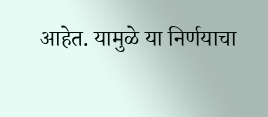आहेत. यामुळे या निर्णयाचा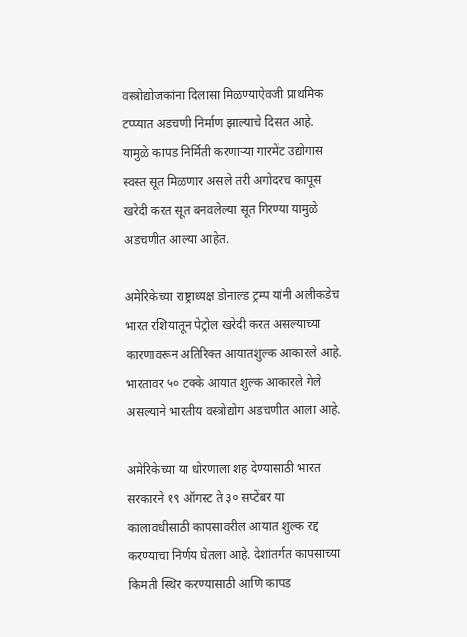वस्त्रोद्योजकांना दिलासा मिळण्याऐवजी प्राथमिक टप्प्यात अडचणी निर्माण झाल्याचे दिसत आहे. यामुळे कापड निर्मिती करणाऱ्या गारमेंट उद्योगास स्वस्त सूत मिळणार असले तरी अगोदरच कापूस खरेदी करत सूत बनवलेल्या सूत गिरण्या यामुळे अडचणीत आल्या आहेत.

अमेरिकेच्या राष्ट्राध्यक्ष डोनाल्ड ट्रम्प यांनी अलीकडेच भारत रशियातून पेट्रोल खरेदी करत असल्याच्या कारणावरून अतिरिक्त आयातशुल्क आकारले आहे. भारतावर ५० टक्के आयात शुल्क आकारले गेले असल्याने भारतीय वस्त्रोद्योग अडचणीत आला आहे.

अमेरिकेच्या या धोरणाला शह देण्यासाठी भारत सरकारने १९ ऑगस्ट ते ३० सप्टेंबर या कालावधीसाठी कापसावरील आयात शुल्क रद्द करण्याचा निर्णय घेतला आहे. देशांतर्गत कापसाच्या किमती स्थिर करण्यासाठी आणि कापड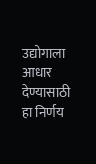उद्योगाला आधार देण्यासाठी हा निर्णय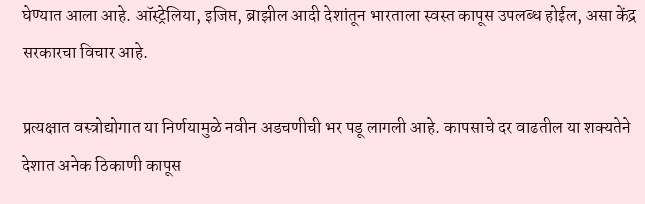घेण्यात आला आहे. ऑस्ट्रेलिया, इजिप्त, ब्राझील आदी देशांतून भारताला स्वस्त कापूस उपलब्ध होईल, असा केंद्र सरकारचा विचार आहे.

प्रत्यक्षात वस्त्रोद्योगात या निर्णयामुळे नवीन अडचणीची भर पडू लागली आहे. कापसाचे दर वाढतील या शक्यतेने देशात अनेक ठिकाणी कापूस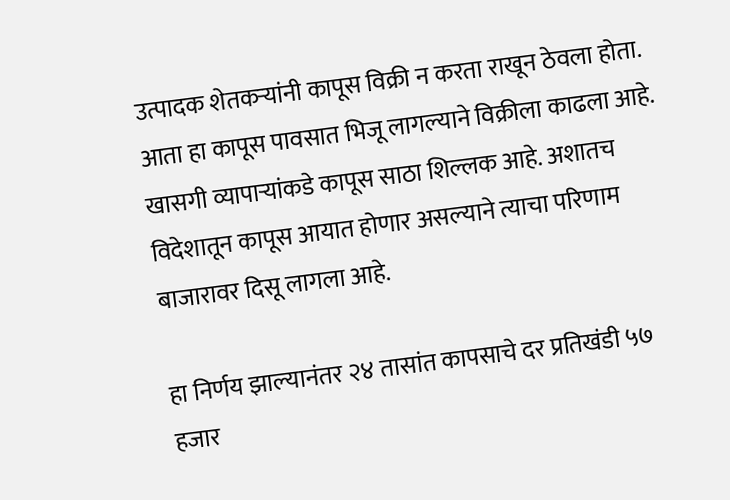उत्पादक शेतकऱ्यांनी कापूस विक्री न करता राखून ठेवला होता. आता हा कापूस पावसात भिजू लागल्याने विक्रीला काढला आहे. खासगी व्यापाऱ्यांकडे कापूस साठा शिल्लक आहे. अशातच विदेशातून कापूस आयात होणार असल्याने त्याचा परिणाम बाजारावर दिसू लागला आहे.

हा निर्णय झाल्यानंतर २४ तासांत कापसाचे दर प्रतिखंडी ५७ हजार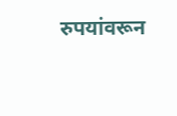रुपयांवरून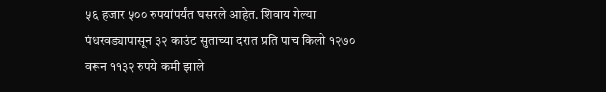५६ हजार ५०० रुपयांपर्यंत घसरले आहेत. शिवाय गेल्या पंधरवड्यापासून ३२ काउंट सुताच्या दरात प्रति पाच किलो १२७० वरून ११३२ रुपये कमी झाले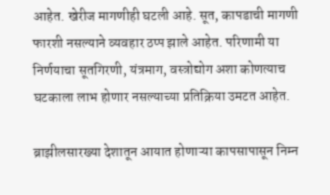आहेत. खेरीज मागणीही घटली आहे. सूत, कापडाची मागणी फारशी नसल्याने व्यवहार ठप्प झाले आहेत. परिणामी या निर्णयाचा सूतगिरणी, यंत्रमाग, वस्त्रोद्योग अशा कोणत्याच घटकाला लाभ होणार नसल्याच्या प्रतिक्रिया उमटत आहेत.

ब्राझीलसारख्या देशातून आयात होणाऱ्या कापसापासून निम्न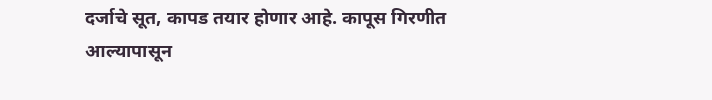दर्जाचे सूत, कापड तयार होणार आहे. कापूस गिरणीत आल्यापासून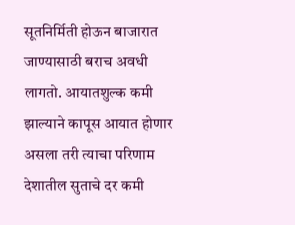सूतनिर्मिती होऊन बाजारात जाण्यासाठी बराच अवधी लागतो. आयातशुल्क कमी झाल्याने कापूस आयात होणार असला तरी त्याचा परिणाम देशातील सुताचे दर कमी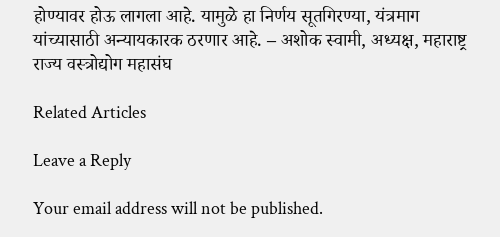होण्यावर होऊ लागला आहे. यामुळे हा निर्णय सूतगिरण्या, यंत्रमाग यांच्यासाठी अन्यायकारक ठरणार आहे. – अशोक स्वामी, अध्यक्ष, महाराष्ट्र राज्य वस्त्रोद्योग महासंघ

Related Articles

Leave a Reply

Your email address will not be published.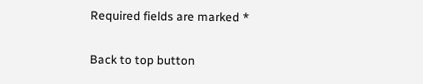Required fields are marked *

Back to top button